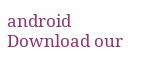android Download our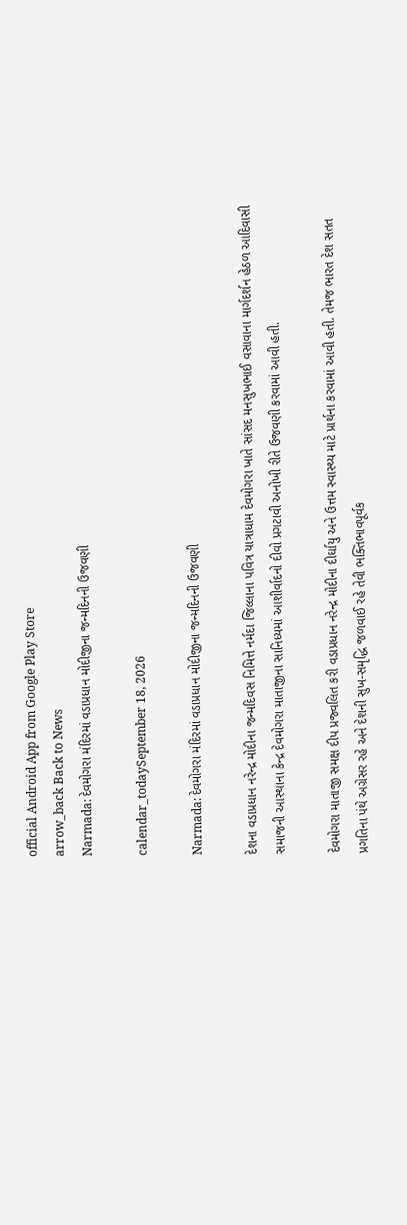official Android App from Google Play Store
arrow_back Back to News
Narmada: દેવમોગરા મંદિરમાં વડાપ્રધાન મોદીજીના જન્મદિનની ઉજવણી

calendar_todaySeptember 18, 2026

Narmada: દેવમોગરા મંદિરમાં વડાપ્રધાન મોદીજીના જન્મદિનની ઉજવણી

દેશના વડાપ્રધાન નરેન્દ્ર મોદીના જન્મદિવસ નિમિત્તે નર્મદા જિલ્લાના પવિત્ર યાત્રાધામ દેવમોગરા ખાતે સાંસદ મનસુખભાઈ વસાવાના માર્ગદર્શન હેઠળ આદિવાસી સમાજની આસ્થાના કેન્દ્ર દેવમોગરા માતાજીના સાનિધ્યમાં આશીર્વાદનો દીવો પ્રગટાવી અનોખી રીતે ઉજવણી કરવામાં આવી હતી.

દેવમોગરા માતાજી સમક્ષ દીપ પ્રજ્વલિત કરી વડાપ્રધાન નરેન્દ્ર મોદીના દીર્ઘાયુ અને ઉત્તમ સ્વાસ્થ્ય માટે પ્રાર્થના કરવામાં આવી હતી. તેમજ ભારત દેશ સતત પ્રગતિના પંથે અગ્રેસર રહે અને દેશની સુખ-સમૃદ્ધિ જળવાઈ રહે તેવી ભક્તિભાવપૂર્વક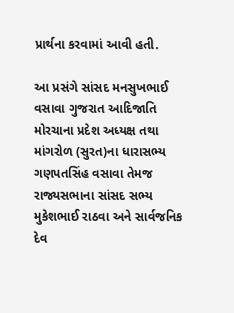પ્રાર્થના કરવામાં આવી હતી.

આ પ્રસંગે સાંસદ મનસુખભાઈ વસાવા ગુજરાત આદિજાતિ મોરચાના પ્રદેશ અધ્યક્ષ તથા માંગરોળ (સુરત)ના ધારાસભ્ય ગણપતસિંહ વસાવા તેમજ રાજ્યસભાના સાંસદ સભ્ય મુકેશભાઈ રાઠવા અને સાર્વજનિક દેવ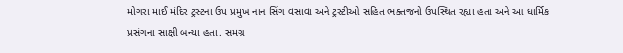મોગરા માઈ મંદિર ટ્રસ્ટના ઉપ પ્રમુખ નાન સિંગ વસાવા અને ટ્રસ્ટીઓ સહિત ભક્તજનો ઉપસ્થિત રહ્યા હતા અને આ ધાર્મિક પ્રસંગના સાક્ષી બન્યા હતા. સમગ્ર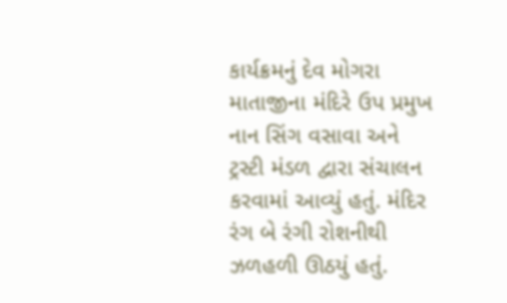કાર્યક્રમનું દેવ મોગરા માતાજીના મંદિરે ઉપ પ્રમુખ નાન સિંગ વસાવા અને ટ્રસ્ટી મંડળ દ્વારા સંચાલન કરવામાં આવ્યું હતું. મંદિર રંગ બે રંગી રોશનીથી ઝળહળી ઊઠયું હતું.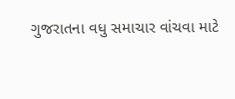ગુજરાતના વધુ સમાચાર વાંચવા માટે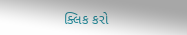ક્લિક કરો